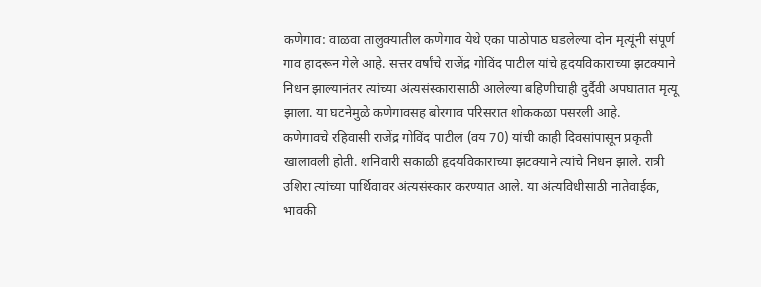कणेगाव: वाळवा तालुक्यातील कणेगाव येथे एका पाठोपाठ घडलेल्या दोन मृत्यूंनी संपूर्ण गाव हादरून गेले आहे. सत्तर वर्षांचे राजेंद्र गोविंद पाटील यांचे हृदयविकाराच्या झटक्याने निधन झाल्यानंतर त्यांच्या अंत्यसंस्कारासाठी आलेल्या बहिणीचाही दुर्दैवी अपघातात मृत्यू झाला. या घटनेमुळे कणेगावसह बोरगाव परिसरात शोककळा पसरली आहे.
कणेगावचे रहिवासी राजेंद्र गोविंद पाटील (वय 70) यांची काही दिवसांपासून प्रकृती खालावली होती. शनिवारी सकाळी हृदयविकाराच्या झटक्याने त्यांचे निधन झाले. रात्री उशिरा त्यांच्या पार्थिवावर अंत्यसंस्कार करण्यात आले. या अंत्यविधीसाठी नातेवाईक, भावकी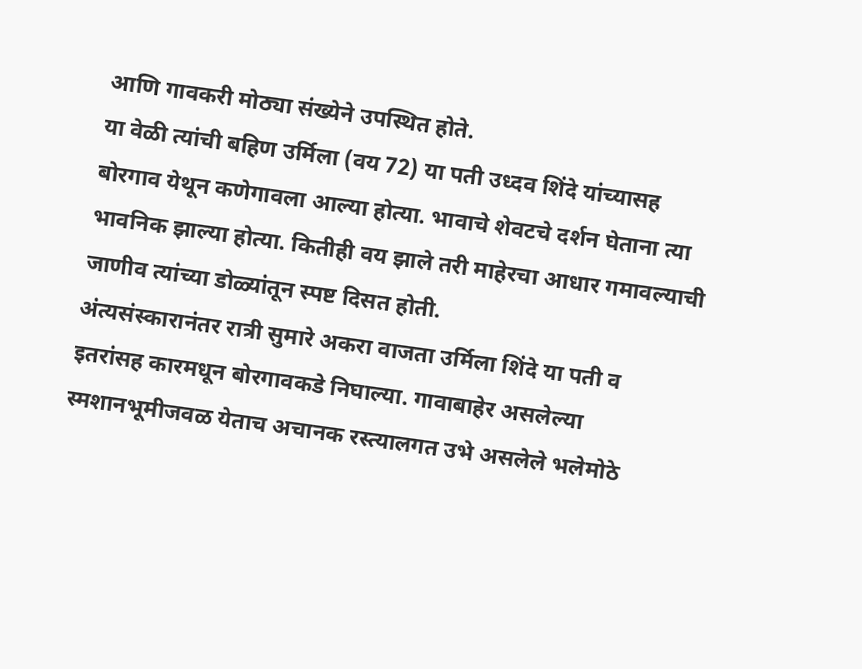आणि गावकरी मोठ्या संख्येने उपस्थित होते.
या वेळी त्यांची बहिण उर्मिला (वय 72) या पती उध्दव शिंदे यांच्यासह बोरगाव येथून कणेगावला आल्या होत्या. भावाचे शेवटचे दर्शन घेताना त्या भावनिक झाल्या होत्या. कितीही वय झाले तरी माहेरचा आधार गमावल्याची जाणीव त्यांच्या डोळ्यांतून स्पष्ट दिसत होती.
अंत्यसंस्कारानंतर रात्री सुमारे अकरा वाजता उर्मिला शिंदे या पती व इतरांसह कारमधून बोरगावकडे निघाल्या. गावाबाहेर असलेल्या स्मशानभूमीजवळ येताच अचानक रस्त्यालगत उभे असलेले भलेमोठे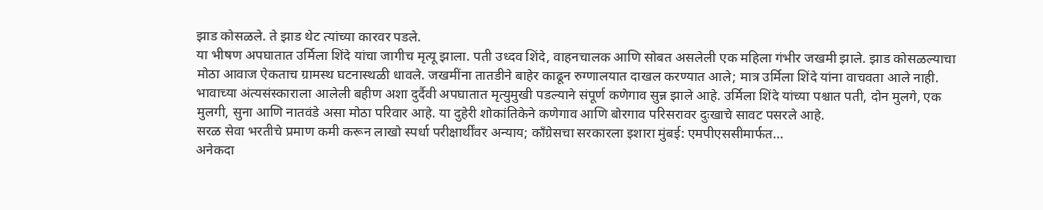झाड कोसळले. ते झाड थेट त्यांच्या कारवर पडले.
या भीषण अपघातात उर्मिला शिंदे यांचा जागीच मृत्यू झाला. पती उध्दव शिंदे, वाहनचालक आणि सोबत असलेली एक महिला गंभीर जखमी झाले. झाड कोसळल्याचा मोठा आवाज ऐकताच ग्रामस्थ घटनास्थळी धावले. जखमींना तातडीने बाहेर काढून रुग्णालयात दाखल करण्यात आले; मात्र उर्मिला शिंदे यांना वाचवता आले नाही.
भावाच्या अंत्यसंस्काराला आलेली बहीण अशा दुर्दैवी अपघातात मृत्युमुखी पडल्याने संपूर्ण कणेगाव सुन्न झाले आहे. उर्मिला शिंदे यांच्या पश्चात पती, दोन मुलगे, एक मुलगी, सुना आणि नातवंडे असा मोठा परिवार आहे. या दुहेरी शोकांतिकेने कणेगाव आणि बोरगाव परिसरावर दुःखाचे सावट पसरले आहे.
सरळ सेवा भरतीचे प्रमाण कमी करून लाखो स्पर्धा परीक्षार्थींवर अन्याय; काँग्रेसचा सरकारला इशारा मुंबई: एमपीएससीमार्फत…
अनेकदा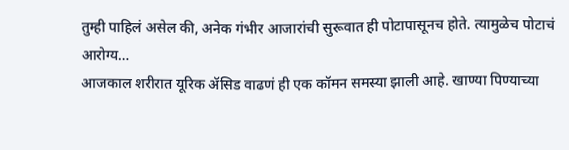तुम्ही पाहिलं असेल की, अनेक गंभीर आजारांची सुरूवात ही पोटापासूनच होते. त्यामुळेच पोटाचं आरोग्य…
आजकाल शरीरात यूरिक ॲसिड वाढणं ही एक कॉमन समस्या झाली आहे. खाण्या पिण्याच्या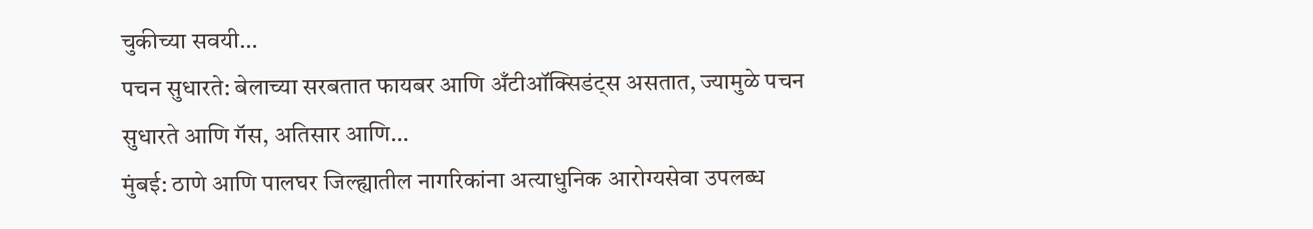चुकीच्या सवयी…
पचन सुधारते: बेलाच्या सरबतात फायबर आणि अँटीऑक्सिडंट्स असतात, ज्यामुळे पचन सुधारते आणि गॅस, अतिसार आणि…
मुंबई: ठाणे आणि पालघर जिल्ह्यातील नागरिकांना अत्याधुनिक आरोग्यसेवा उपलब्ध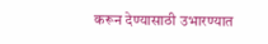करून देण्यासाठी उभारण्यात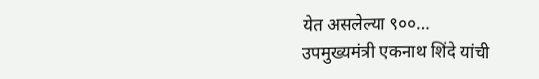येत असलेल्या ९००…
उपमुख्यमंत्री एकनाथ शिंदे यांची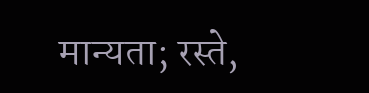मान्यता; रस्ते,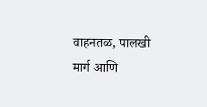वाहनतळ, पालखी मार्ग आणि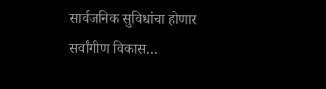सार्वजनिक सुविधांचा होणार सर्वांगीण विकास…